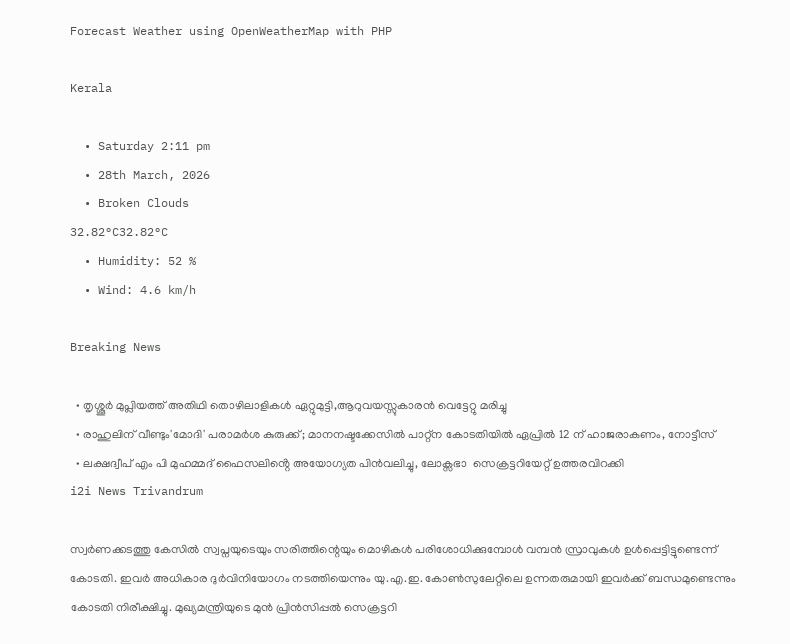Forecast Weather using OpenWeatherMap with PHP

Kerala

  • Saturday 2:11 pm
  • 28th March, 2026
  • Broken Clouds
32.82°C32.82°C
  • Humidity: 52 %
  • Wind: 4.6 km/h

Breaking News

  • തൃശ്ശൂർ മുപ്ലിയത്ത് അതിഥി തൊഴിലാളികൾ ഏറ്റുമുട്ടി,ആറുവയസ്സുകാരൻ വെട്ടേറ്റു മരിച്ചു
  • രാഹുലിന് വീണ്ടും'മോദി' പരാമര്‍ശ കുരുക്ക്; മാനനഷ്ടക്കേസിൽ പാറ്റ്ന കോടതിയിൽ ഏപ്രിൽ 12 ന് ഹാജരാകണം, നോട്ടീസ്
  • ലക്ഷദ്വീപ് എം പി മുഹമ്മദ് ഫൈസലിൻ്റെ അയോഗ്യത പിൻവലിച്ചു, ലോക്സഭാ  സെക്രട്ടറിയേറ്റ് ഉത്തരവിറക്കി
i2i News Trivandrum

സ്വർണക്കടത്തു കേസിൽ സ്വപ്നയുടെയും സരിത്തിന്റെയും മൊഴികൾ പരിശോധിക്കുമ്പോൾ വമ്പൻ സ്രാവുകൾ ഉൾപ്പെട്ടിട്ടുണ്ടെന്ന് കോടതി. ഇവർ അധികാര ദുർവിനിയോഗം നടത്തിയെന്നും യു.എ.ഇ. കോൺസുലേറ്റിലെ ഉന്നതരുമായി ഇവർക്ക് ബന്ധമുണ്ടെന്നും കോടതി നിരീക്ഷിച്ചു. മുഖ്യമന്ത്രിയുടെ മുൻ പ്രിൻസിപ്പൽ സെക്രട്ടറി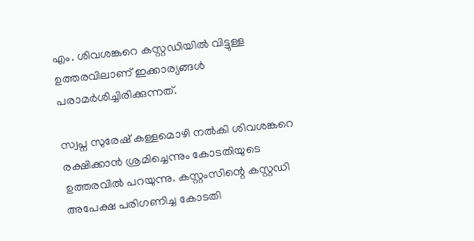എം. ശിവശങ്കറെ കസ്റ്റഡിയിൽ വിട്ടുള്ള ഉത്തരവിലാണ് ഇക്കാര്യങ്ങൾ പരാമർശിച്ചിരിക്കുന്നത്.

സ്വപ്ന സുരേഷ് കള്ളമൊഴി നൽകി ശിവശങ്കറെ രക്ഷിക്കാൻ ശ്രമിച്ചെന്നും കോടതിയുടെ ഉത്തരവിൽ പറയുന്നു. കസ്റ്റംസിന്റെ കസ്റ്റഡി അപേക്ഷ പരിഗണിച്ച കോടതി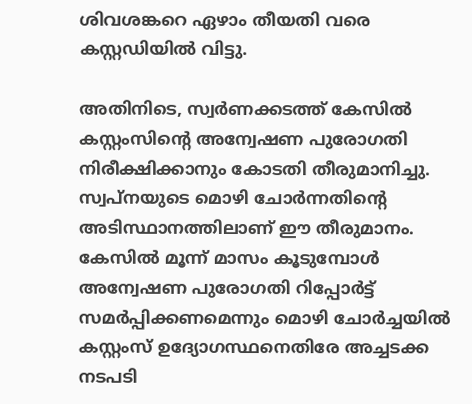ശിവശങ്കറെ ഏഴാം തീയതി വരെ കസ്റ്റഡിയിൽ വിട്ടു.

അതിനിടെ, സ്വർണക്കടത്ത് കേസിൽ കസ്റ്റംസിന്റെ അന്വേഷണ പുരോഗതി നിരീക്ഷിക്കാനും കോടതി തീരുമാനിച്ചു. സ്വപ്നയുടെ മൊഴി ചോർന്നതിന്റെ അടിസ്ഥാനത്തിലാണ് ഈ തീരുമാനം. കേസിൽ മൂന്ന് മാസം കൂടുമ്പോൾ അന്വേഷണ പുരോഗതി റിപ്പോർട്ട് സമർപ്പിക്കണമെന്നും മൊഴി ചോർച്ചയിൽ കസ്റ്റംസ് ഉദ്യോഗസ്ഥനെതിരേ അച്ചടക്ക നടപടി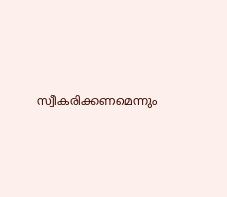സ്വീകരിക്കണമെന്നും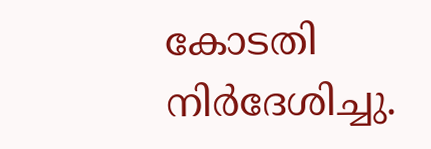കോടതി നിർദേശിച്ചു.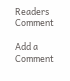Readers Comment

Add a Comment